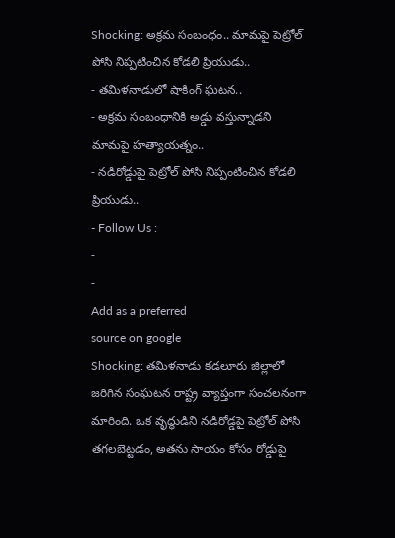Shocking: అక్రమ సంబంధం.. మామపై పెట్రోల్ పోసి నిప్పటించిన కోడలి ప్రియుడు..
- తమిళనాడులో షాకింగ్ ఘటన..
- అక్రమ సంబంధానికి అడ్డు వస్తున్నాడని మామపై హత్యాయత్నం..
- నడిరోడ్డుపై పెట్రోల్ పోసి నిప్పంటించిన కోడలి ప్రియుడు..
- Follow Us :
-
-
Add as a preferred
source on google
Shocking: తమిళనాడు కడలూరు జిల్లాలో జరిగిన సంఘటన రాష్ట్ర వ్యాప్తంగా సంచలనంగా మారింది. ఒక వృద్ధుడిని నడిరోడ్డపై పెట్రోల్ పోసి తగలబెట్టడం, అతను సాయం కోసం రోడ్డుపై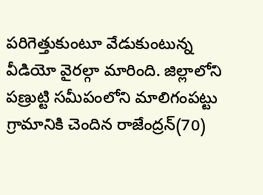పరిగెత్తుకుంటూ వేడుకుంటున్న వీడియో వైరల్గా మారింది. జిల్లాలోని పణ్రుట్టి సమీపంలోని మాలిగంపట్టు గ్రామానికి చెందిన రాజేంద్రన్(70)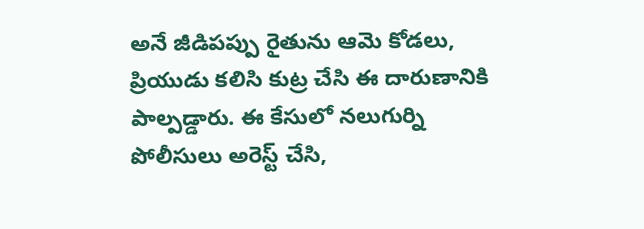అనే జీడిపప్పు రైతును ఆమె కోడలు, ప్రియుడు కలిసి కుట్ర చేసి ఈ దారుణానికి పాల్పడ్డారు. ఈ కేసులో నలుగుర్ని పోలీసులు అరెస్ట్ చేసి,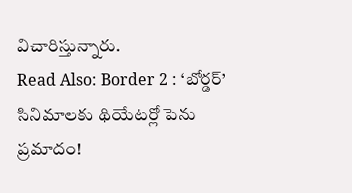విచారిస్తున్నారు.
Read Also: Border 2 : ‘బోర్డర్’ సినిమాలకు థియేటర్లో పెను ప్రమాదం!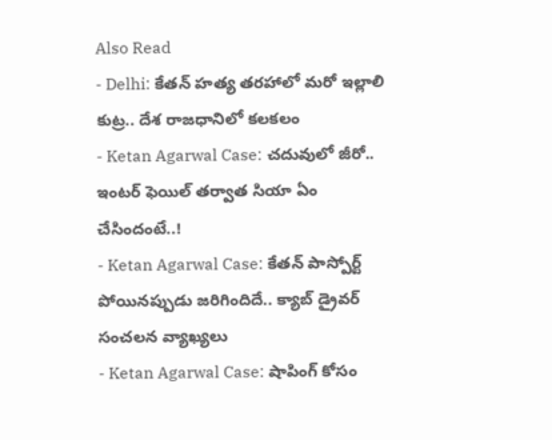Also Read
- Delhi: కేతన్ హత్య తరహాలో మరో ఇల్లాలి కుట్ర.. దేశ రాజధానిలో కలకలం
- Ketan Agarwal Case: చదువులో జీరో.. ఇంటర్ ఫెయిల్ తర్వాత సియా ఏం చేసిందంటే..!
- Ketan Agarwal Case: కేతన్ పాస్పోర్ట్ పోయినప్పుడు జరిగిందిదే.. క్యాబ్ డ్రైవర్ సంచలన వ్యాఖ్యలు
- Ketan Agarwal Case: షాపింగ్ కోసం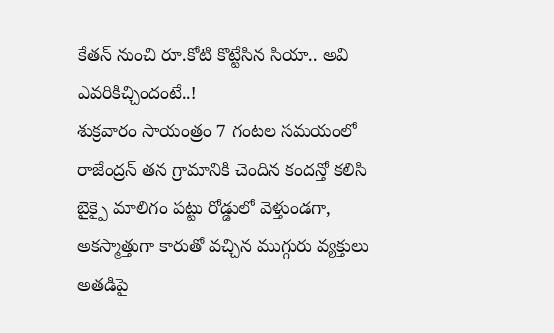కేతన్ నుంచి రూ.కోటి కొట్టేసిన సియా.. అవి ఎవరికిచ్చిందంటే..!
శుక్రవారం సాయంత్రం 7 గంటల సమయంలో రాజేంద్రన్ తన గ్రామానికి చెందిన కందన్తో కలిసి బైక్పై మాలిగం పట్టు రోడ్డులో వెళ్తుండగా, అకస్మాత్తుగా కారుతో వచ్చిన ముగ్గురు వ్యక్తులు అతడిపై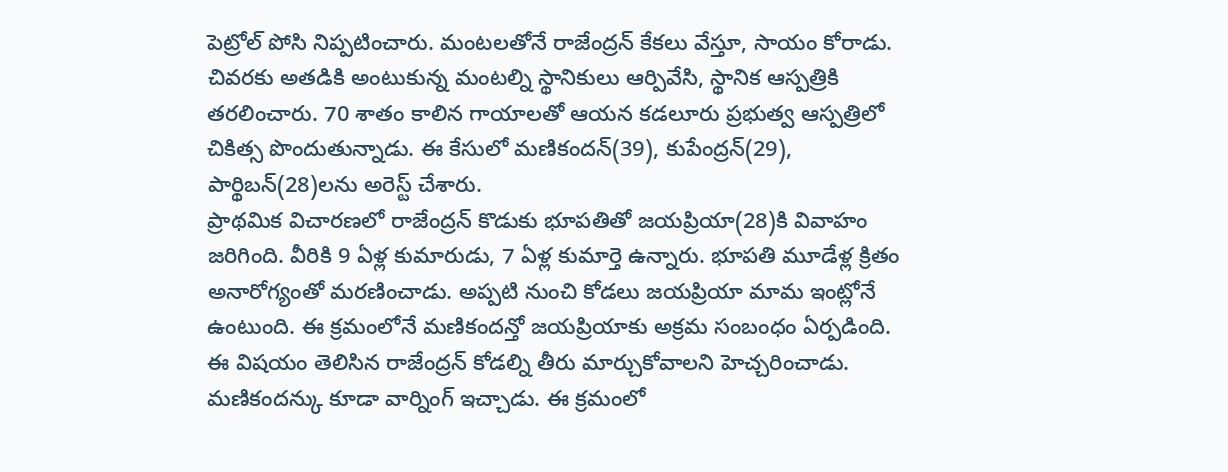పెట్రోల్ పోసి నిప్పటించారు. మంటలతోనే రాజేంద్రన్ కేకలు వేస్తూ, సాయం కోరాడు. చివరకు అతడికి అంటుకున్న మంటల్ని స్థానికులు ఆర్పివేసి, స్థానిక ఆస్పత్రికి తరలించారు. 70 శాతం కాలిన గాయాలతో ఆయన కడలూరు ప్రభుత్వ ఆస్పత్రిలో చికిత్స పొందుతున్నాడు. ఈ కేసులో మణికందన్(39), కుపేంద్రన్(29), పార్థిబన్(28)లను అరెస్ట్ చేశారు.
ప్రాథమిక విచారణలో రాజేంద్రన్ కొడుకు భూపతితో జయప్రియా(28)కి వివాహం జరిగింది. వీరికి 9 ఏళ్ల కుమారుడు, 7 ఏళ్ల కుమార్తె ఉన్నారు. భూపతి మూడేళ్ల క్రితం అనారోగ్యంతో మరణించాడు. అప్పటి నుంచి కోడలు జయప్రియా మామ ఇంట్లోనే ఉంటుంది. ఈ క్రమంలోనే మణికందన్తో జయప్రియాకు అక్రమ సంబంధం ఏర్పడింది. ఈ విషయం తెలిసిన రాజేంద్రన్ కోడల్ని తీరు మార్చుకోవాలని హెచ్చరించాడు. మణికందన్కు కూడా వార్నింగ్ ఇచ్చాడు. ఈ క్రమంలో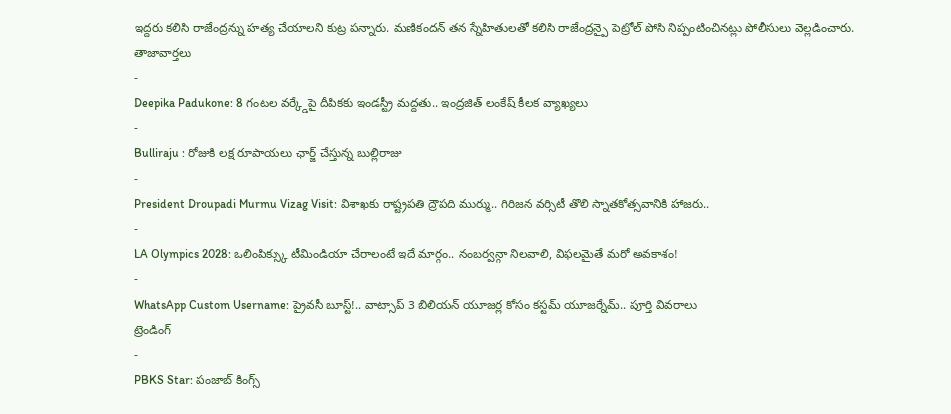ఇద్దరు కలిసి రాజేంద్రన్ను హత్య చేయాలని కుట్ర పన్నారు. మణికందన్ తన స్నేహితులతో కలిసి రాజేంద్రన్పై పెట్రోల్ పోసి నిప్పంటించినట్లు పోలీసులు వెల్లడించారు.
తాజావార్తలు
-
Deepika Padukone: 8 గంటల వర్క్డేపై దీపికకు ఇండస్ట్రీ మద్దతు.. ఇంద్రజిత్ లంకేష్ కీలక వ్యాఖ్యలు
-
Bulliraju : రోజుకి లక్ష రూపాయలు ఛార్జ్ చేస్తున్న బుల్లిరాజు
-
President Droupadi Murmu Vizag Visit: విశాఖకు రాష్ట్రపతి ద్రౌపది ముర్ము.. గిరిజన వర్సిటీ తొలి స్నాతకోత్సవానికి హాజరు..
-
LA Olympics 2028: ఒలింపిక్స్కు టీమిండియా చేరాలంటే ఇదే మార్గం.. నంబర్వన్గా నిలవాలి, విఫలమైతే మరో అవకాశం!
-
WhatsApp Custom Username: ప్రైవసీ బూస్ట్!.. వాట్సాప్ 3 బిలియన్ యూజర్ల కోసం కస్టమ్ యూజర్నేమ్.. పూర్తి వివరాలు
ట్రెండింగ్
-
PBKS Star: పంజాబ్ కింగ్స్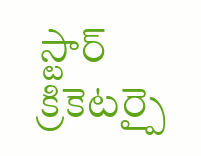స్టార్ క్రికెటర్పై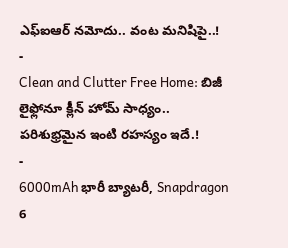ఎఫ్ఐఆర్ నమోదు.. వంట మనిషిపై..!
-
Clean and Clutter Free Home: బిజీ లైఫ్లోనూ క్లీన్ హోమ్ సాధ్యం.. పరిశుభ్రమైన ఇంటి రహస్యం ఇదే.!
-
6000mAh భారీ బ్యాటరీ, Snapdragon 6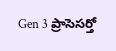Gen 3 ప్రాసెసర్తో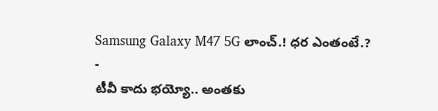Samsung Galaxy M47 5G లాంచ్.! ధర ఎంతంటే.?
-
టీవీ కాదు భయ్యో.. అంతకు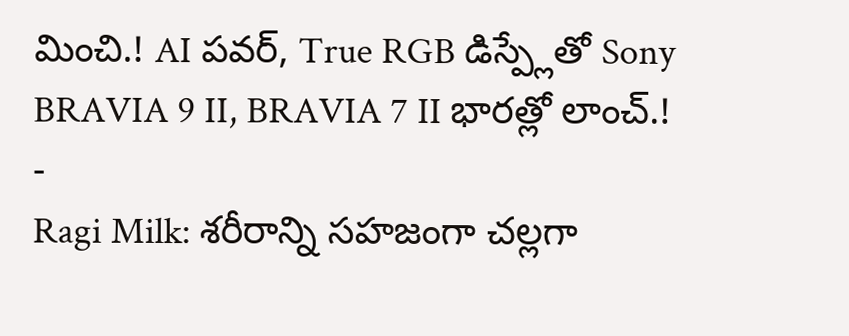మించి.! AI పవర్, True RGB డిస్ప్లేతో Sony BRAVIA 9 II, BRAVIA 7 II భారత్లో లాంచ్.!
-
Ragi Milk: శరీరాన్ని సహజంగా చల్లగా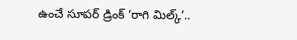ఉంచే సూపర్ డ్రింక్ ‘రాగి మిల్క్’..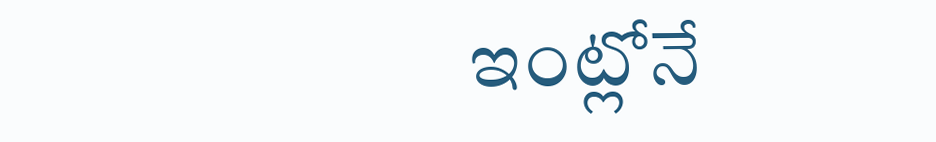ఇంట్లోనే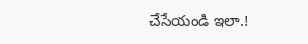చేసేయండి ఇలా.!